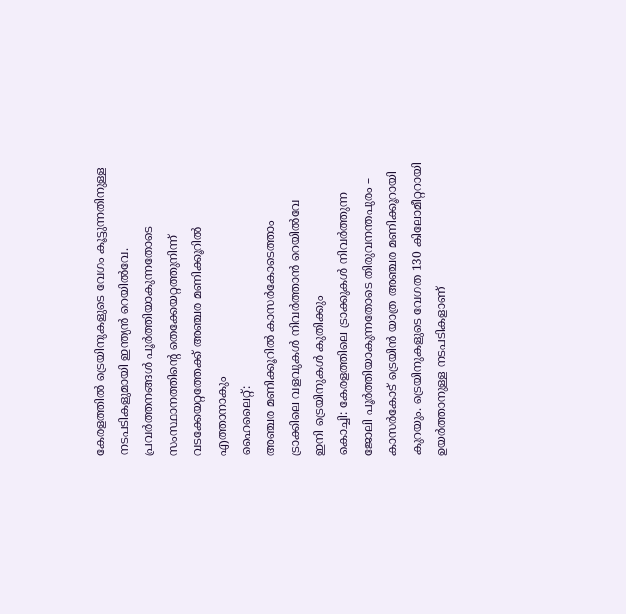കേരളത്തിൽ ട്രെയിനുകളുടെ വേഗം കൂട്ടുന്നതിനുള്ള നടപടികളുമായി ഇന്ത്യൻ റെയിൽവേ. പ്രവർത്തനങ്ങൾ പൂർത്തിയാകുന്നതോടെ സംസ്ഥാനത്തിന്റെ തെക്കേയറ്റത്തുനിന്ന് വടക്കേയറ്റത്തേക്ക് അഞ്ചര മണിക്കൂറിൽ എത്താനാകും
ഹൈലൈറ്റ്:
അഞ്ചര മണിക്കൂറിൽ കാസർകോടെത്താം
ട്രാക്കിലെ വളവുകൾ നിവർത്താൻ റെയിൽവേ
ഇനി ട്രെയിനുകൾ കുതിക്കും
കൊച്ചി: കേരളത്തിലെ ട്രാക്കുകൾ നിവർത്തുന്ന ജോലി പൂർത്തിയാകുന്നതോടെ തിരുവനന്തപുരം – കാസർകോട് ട്രെയിൻ യാത്ര അഞ്ചര മണിക്കൂറായി കുറയും. ട്രെയിനുകളുടെ വേഗത 130 കിലോമീറ്ററായി ഉയർത്താനുള്ള നടപടികളാണ്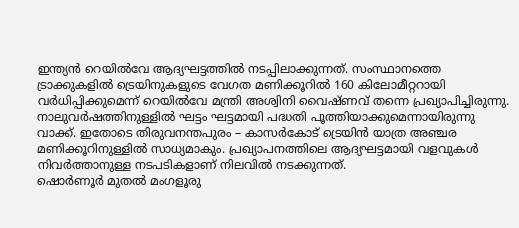ഇന്ത്യൻ റെയിൽവേ ആദ്യഘട്ടത്തിൽ നടപ്പിലാക്കുന്നത്. സംസ്ഥാനത്തെ ട്രാക്കുകളിൽ ട്രെയിനുകളുടെ വേഗത മണിക്കൂറിൽ 160 കിലോമീറ്ററായി വർധിപ്പിക്കുമെന്ന് റെയിൽവേ മന്ത്രി അശ്വിനി വൈഷ്ണവ് തന്നെ പ്രഖ്യാപിച്ചിരുന്നു. നാലുവർഷത്തിനുള്ളിൽ ഘട്ടം ഘട്ടമായി പദ്ധതി പൂത്തിയാക്കുമെന്നായിരുന്നു വാക്ക്. ഇതോടെ തിരുവനന്തപുരം – കാസർകോട് ട്രെയിൻ യാത്ര അഞ്ചര മണിക്കൂറിനുള്ളിൽ സാധ്യമാകും. പ്രഖ്യാപനത്തിലെ ആദ്യഘട്ടമായി വളവുകൾ നിവർത്താനുള്ള നടപടികളാണ് നിലവിൽ നടക്കുന്നത്.
ഷൊർണൂർ മുതൽ മംഗളൂരു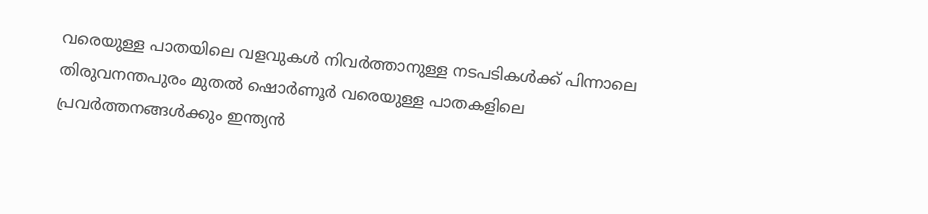വരെയുള്ള പാതയിലെ വളവുകൾ നിവർത്താനുള്ള നടപടികൾക്ക് പിന്നാലെ തിരുവനന്തപുരം മുതൽ ഷൊർണൂർ വരെയുള്ള പാതകളിലെ പ്രവർത്തനങ്ങൾക്കും ഇന്ത്യൻ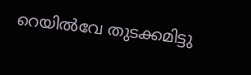റെയിൽവേ തുടക്കമിട്ടു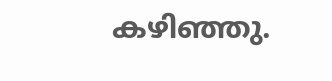കഴിഞ്ഞു.